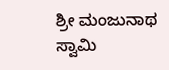ಶ್ರೀ ಮಂಜುನಾಥ ಸ್ವಾಮಿ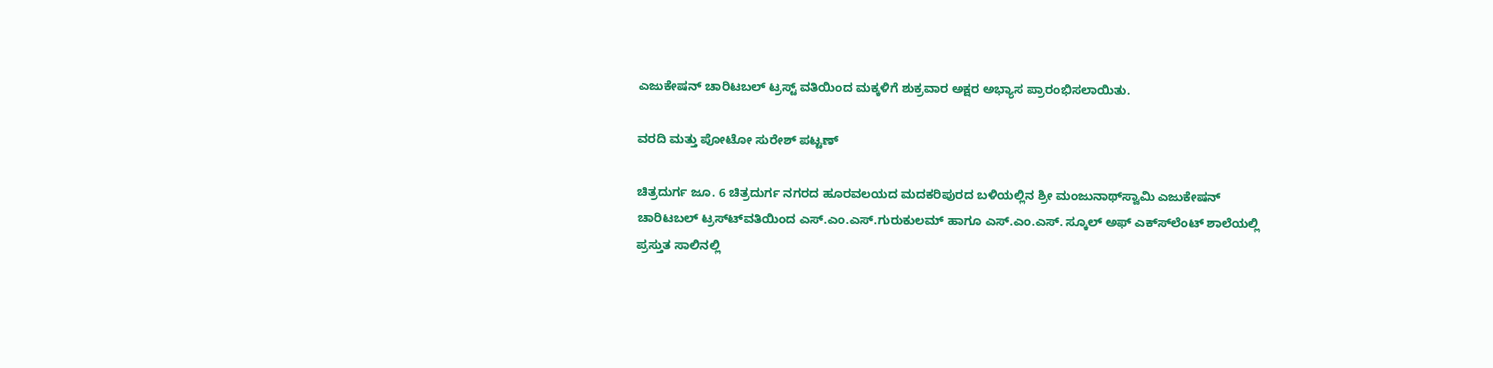ಎಜುಕೇಷನ್ ಚಾರಿಟಬಲ್ ಟ್ರಸ್ಟ್ ವತಿಯಿಂದ ಮಕ್ಕಳಿಗೆ ಶುಕ್ರವಾರ ಅಕ್ಷರ ಅಭ್ಯಾಸ ಪ್ರಾರಂಭಿಸಲಾಯಿತು.

ವರದಿ ಮತ್ತು ಪೋಟೋ ಸುರೇಶ್ ಪಟ್ಟಣ್

ಚಿತ್ರದುರ್ಗ ಜೂ. 6 ಚಿತ್ರದುರ್ಗ ನಗರದ ಹೂರವಲಯದ ಮದಕರಿಪುರದ ಬಳಿಯಲ್ಲಿನ ಶ್ರೀ ಮಂಜುನಾಥ್‍ಸ್ವಾಮಿ ಎಜುಕೇಷನ್ ಚಾರಿಟಬಲ್ ಟ್ರಸ್ಟ್‍ವತಿಯಿಂದ ಎಸ್.ಎಂ.ಎಸ್.ಗುರುಕುಲಮ್ ಹಾಗೂ ಎಸ್.ಎಂ.ಎಸ್. ಸ್ಕೂಲ್ ಅಫ್ ಎಕ್ಸ್‍ಲೆಂಟ್ ಶಾಲೆಯಲ್ಲಿ ಪ್ರಸ್ತುತ ಸಾಲಿನಲ್ಲಿ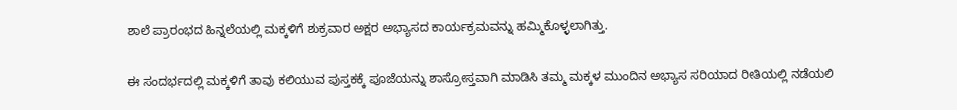ಶಾಲೆ ಪ್ರಾರಂಭದ ಹಿನ್ನಲೆಯಲ್ಲಿ ಮಕ್ಕಳಿಗೆ ಶುಕ್ರವಾರ ಅಕ್ಷರ ಅಭ್ಯಾಸದ ಕಾರ್ಯಕ್ರಮವನ್ನು ಹಮ್ಮಿಕೊಳ್ಳಲಾಗಿತ್ತು.


ಈ ಸಂದರ್ಭದಲ್ಲಿ ಮಕ್ಕಳಿಗೆ ತಾವು ಕಲಿಯುವ ಪುಸ್ತಕಕ್ಕೆ ಪೂಜೆಯನ್ನು ಶಾಸ್ರೋಸ್ತವಾಗಿ ಮಾಡಿಸಿ ತಮ್ಮ ಮಕ್ಕಳ ಮುಂದಿನ ಅಭ್ಯಾಸ ಸರಿಯಾದ ರೀತಿಯಲ್ಲಿ ನಡೆಯಲಿ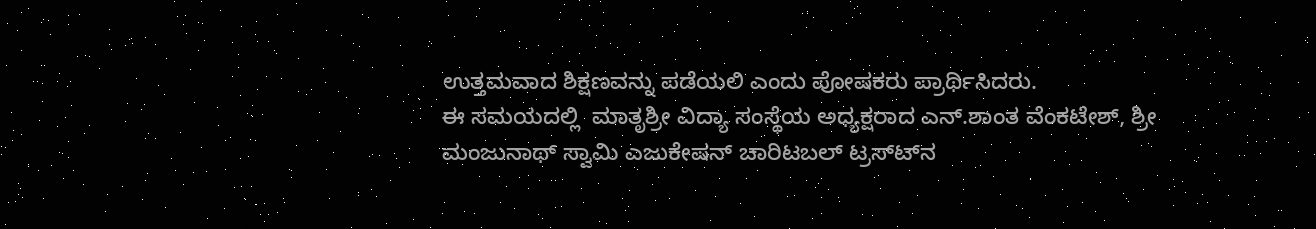ಉತ್ತಮವಾದ ಶಿಕ್ಷಣವನ್ನು ಪಡೆಯಲಿ ಎಂದು ಪೋಷಕರು ಪ್ರಾರ್ಥಿಸಿದರು.
ಈ ಸಮಯದಲ್ಲಿ  ಮಾತೃಶ್ರೀ ವಿದ್ಯಾ ಸಂಸ್ಥೆಯ ಅಧ್ಯಕ್ಷರಾದ ಎನ್.ಶಾಂತ ವೆಂಕಟೇಶ್, ಶ್ರೀ ಮಂಜುನಾಥ್ ಸ್ವಾಮಿ ಎಜುಕೇಷನ್ ಚಾರಿಟಬಲ್ ಟ್ರಸ್ಟ್‍ನ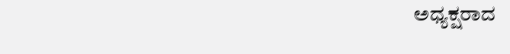ಅಧ್ಯಕ್ಷರಾದ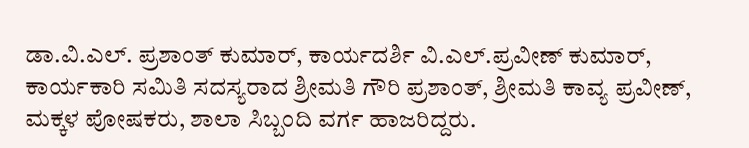ಡಾ.ವಿ.ಎಲ್. ಪ್ರಶಾಂತ್ ಕುಮಾರ್, ಕಾರ್ಯದರ್ಶಿ ವಿ.ಎಲ್.ಪ್ರವೀಣ್ ಕುಮಾರ್, ಕಾರ್ಯಕಾರಿ ಸಮಿತಿ ಸದಸ್ಯರಾದ ಶ್ರೀಮತಿ ಗೌರಿ ಪ್ರಶಾಂತ್, ಶ್ರೀಮತಿ ಕಾವ್ಯ ಪ್ರವೀಣ್, ಮಕ್ಕಳ ಪೋಷಕರು, ಶಾಲಾ ಸಿಬ್ಬಂದಿ ವರ್ಗ ಹಾಜರಿದ್ದರು.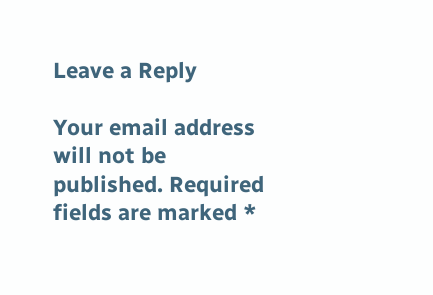Leave a Reply

Your email address will not be published. Required fields are marked *